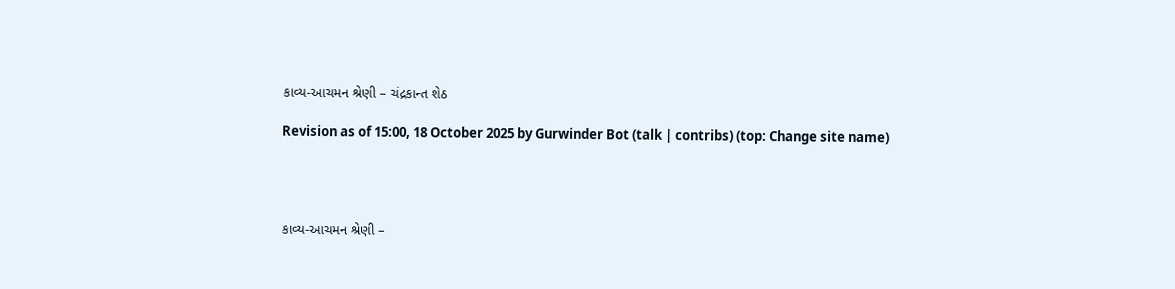કાવ્ય-આચમન શ્રેણી – ચંદ્રકાન્ત શેઠ

Revision as of 15:00, 18 October 2025 by Gurwinder Bot (talk | contribs) (top: Change site name)




કાવ્ય-આચમન શ્રેણી –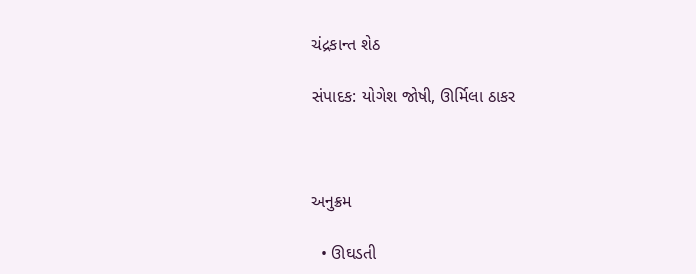ચંદ્રકાન્ત શેઠ

સંપાદક: યોગેશ જોષી, ઊર્મિલા ઠાકર



અનુક્રમ

  • ઊઘડતી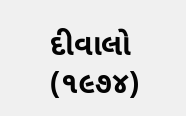દીવાલો (૧૯૭૪)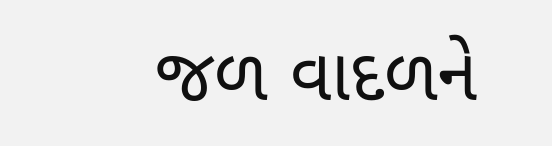જળ વાદળને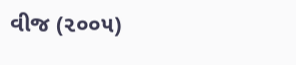વીજ (૨૦૦૫)